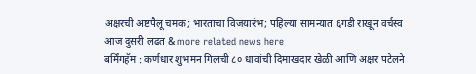अक्षरची अष्टपैलू चमक; भारताचा विजयारंभ; पहिल्या सामन्यात ६गडी राखून वर्चस्व आज दुसरी लढत & more related news here
बर्मिंगहॅम : कर्णधार शुभमन गिलची ८० धावांची दिमाखदार खेळी आणि अक्षर पटेलने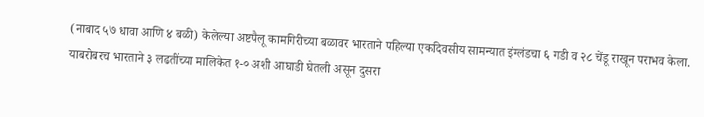(नाबाद ५७ धावा आणि ४ बळी) केलेल्या अष्टपैलू कामगिरीच्या बळावर भारताने पहिल्या एकदिवसीय सामन्यात इंग्लंडचा ६ गडी व २८ चेंडू राखून पराभव केला. याबरोबरच भारताने ३ लढतींच्या मालिकेत १-० अशी आघाडी घेतली असून दुसरा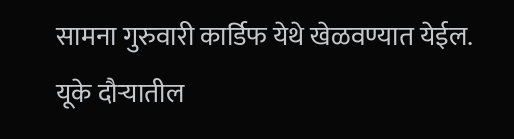सामना गुरुवारी कार्डिफ येथे खेळवण्यात येईल. यूके दौऱ्यातील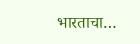भारताचा…